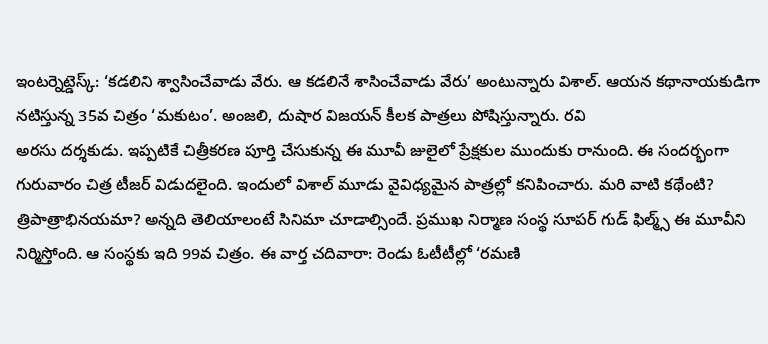ఇంటర్నెట్డెస్క్: ‘కడలిని శ్వాసించేవాడు వేరు. ఆ కడలినే శాసించేవాడు వేరు’ అంటున్నారు విశాల్. ఆయన కథానాయకుడిగా నటిస్తున్న 35వ చిత్రం ‘మకుటం’. అంజలి, దుషార విజయన్ కీలక పాత్రలు పోషిస్తున్నారు. రవి
అరసు దర్శకుడు. ఇప్పటికే చిత్రీకరణ పూర్తి చేసుకున్న ఈ మూవీ జులైలో ప్రేక్షకుల ముందుకు రానుంది. ఈ సందర్భంగా గురువారం చిత్ర టీజర్ విడుదలైంది. ఇందులో విశాల్ మూడు వైవిధ్యమైన పాత్రల్లో కనిపించారు. మరి వాటి కథేంటి? త్రిపాత్రాభినయమా? అన్నది తెలియాలంటే సినిమా చూడాల్సిందే. ప్రముఖ నిర్మాణ సంస్థ సూపర్ గుడ్ ఫిల్మ్స్ ఈ మూవీని నిర్మిస్తోంది. ఆ సంస్థకు ఇది 99వ చిత్రం. ఈ వార్త చదివారా: రెండు ఓటీటీల్లో ‘రమణి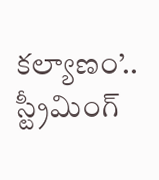కల్యాణం’.. స్ట్రీమింగ్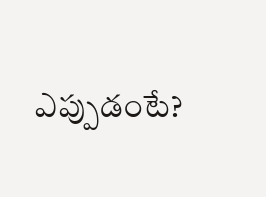ఎప్పుడంటే?